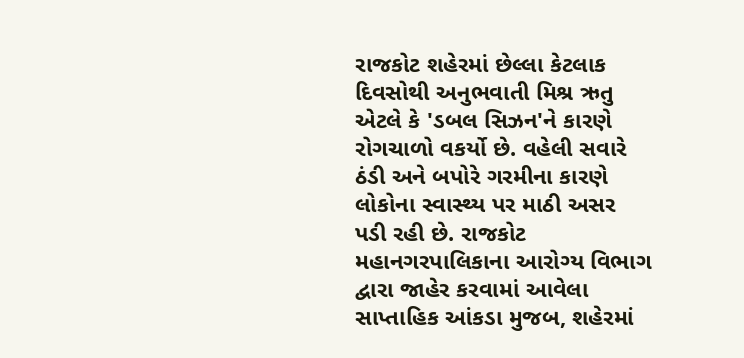રાજકોટ શહેરમાં છેલ્લા કેટલાક દિવસોથી અનુભવાતી મિશ્ર ઋતુ એટલે કે 'ડબલ સિઝન'ને કારણે રોગચાળો વકર્યો છે. વહેલી સવારે ઠંડી અને બપોરે ગરમીના કારણે લોકોના સ્વાસ્થ્ય પર માઠી અસર પડી રહી છે. રાજકોટ મહાનગરપાલિકાના આરોગ્ય વિભાગ દ્વારા જાહેર કરવામાં આવેલા સાપ્તાહિક આંકડા મુજબ, શહેરમાં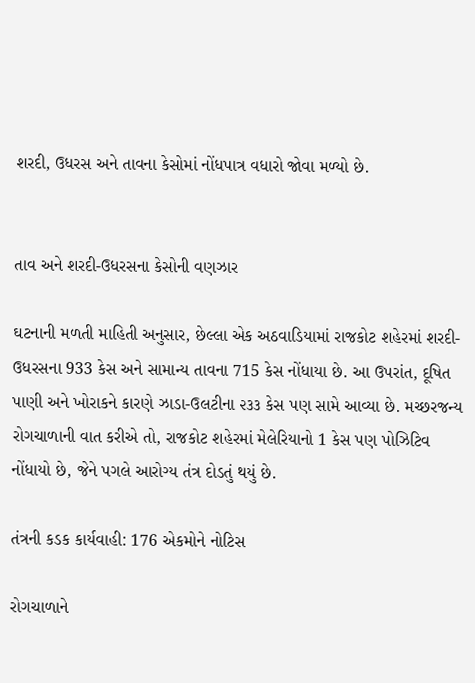શરદી, ઉધરસ અને તાવના કેસોમાં નોંધપાત્ર વધારો જોવા મળ્યો છે.


તાવ અને શરદી-ઉધરસના કેસોની વણઝાર

ઘટનાની મળતી માહિતી અનુસાર, છેલ્લા એક અઠવાડિયામાં રાજકોટ શહેરમાં શરદી-ઉધરસના 933 કેસ અને સામાન્ય તાવના 715 કેસ નોંધાયા છે. આ ઉપરાંત, દૂષિત પાણી અને ખોરાકને કારણે ઝાડા-ઉલટીના ૨૩૩ કેસ પણ સામે આવ્યા છે. મચ્છરજન્ય રોગચાળાની વાત કરીએ તો, રાજકોટ શહેરમાં મેલેરિયાનો 1 કેસ પણ પોઝિટિવ નોંધાયો છે, જેને પગલે આરોગ્ય તંત્ર દોડતું થયું છે.

તંત્રની કડક કાર્યવાહી: 176 એકમોને નોટિસ

રોગચાળાને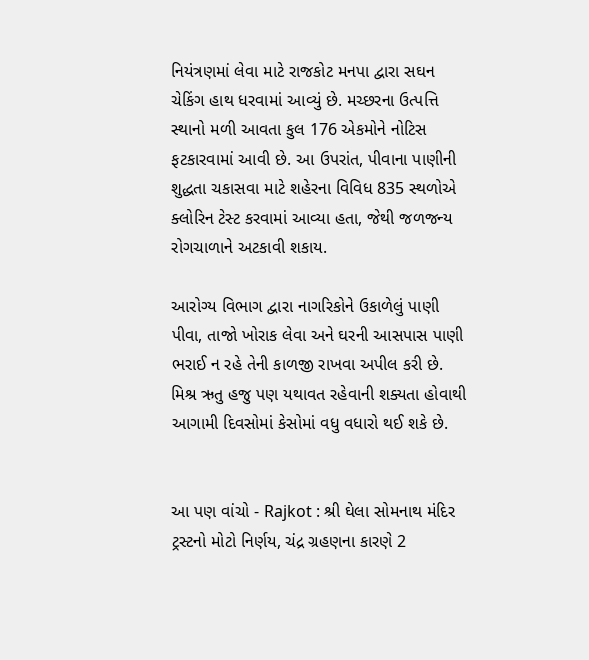નિયંત્રણમાં લેવા માટે રાજકોટ મનપા દ્વારા સઘન ચેકિંગ હાથ ધરવામાં આવ્યું છે. મચ્છરના ઉત્પત્તિ સ્થાનો મળી આવતા કુલ 176 એકમોને નોટિસ ફટકારવામાં આવી છે. આ ઉપરાંત, પીવાના પાણીની શુદ્ધતા ચકાસવા માટે શહેરના વિવિધ 835 સ્થળોએ ક્લોરિન ટેસ્ટ કરવામાં આવ્યા હતા, જેથી જળજન્ય રોગચાળાને અટકાવી શકાય.

આરોગ્ય વિભાગ દ્વારા નાગરિકોને ઉકાળેલું પાણી પીવા, તાજો ખોરાક લેવા અને ઘરની આસપાસ પાણી ભરાઈ ન રહે તેની કાળજી રાખવા અપીલ કરી છે. મિશ્ર ઋતુ હજુ પણ યથાવત રહેવાની શક્યતા હોવાથી આગામી દિવસોમાં કેસોમાં વધુ વધારો થઈ શકે છે.


આ પણ વાંચો - Rajkot : શ્રી ઘેલા સોમનાથ મંદિર ટ્રસ્ટનો મોટો નિર્ણય, ચંદ્ર ગ્રહણના કારણે 2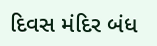દિવસ મંદિર બંધ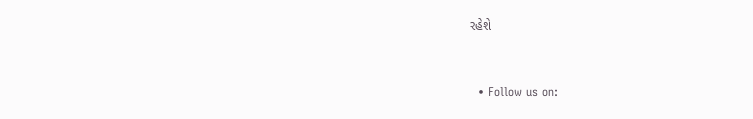રહેશે


  • Follow us on: